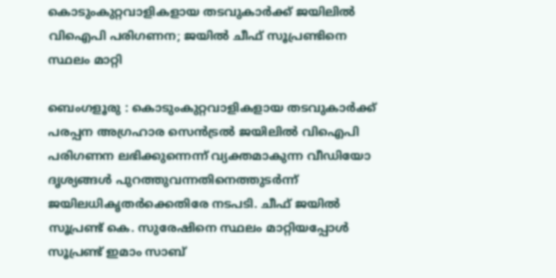കൊടുംകുറ്റവാളികളായ തടവുകാർക്ക് ജയിലിൽ വിഐപി പരിഗണന; ജയില്‍ ചീഫ് സൂപ്രണ്ടിനെ സ്ഥലം മാറ്റി

ബെംഗളൂരു : കൊടുംകുറ്റവാളികളായ തടവുകാർക്ക് പരപ്പന അഗ്രഹാര സെൻട്രൽ ജയിലിൽ വിഐപി പരിഗണന ലഭിക്കുന്നെന്ന് വ്യക്തമാകുന്ന വീഡിയോ ദൃശ്യങ്ങൾ പുറത്തുവന്നതിനെത്തുടർന്ന് ജയിലധികൃതർക്കെതിരേ നടപടി. ചീഫ് ജയിൽ സൂപ്രണ്ട് കെ. സുരേഷിനെ സ്ഥലം മാറ്റിയപ്പോൾ സൂപ്രണ്ട് ഇമാം സാബ്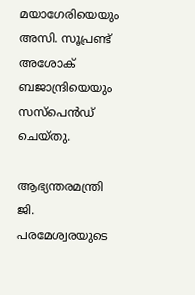മയാഗേരിയെയും അസി. സൂപ്രണ്ട് അശോക് ബജാന്ദ്രിയെയും സസ്പെൻഡ് ചെയ്തു.

ആഭ്യന്തരമന്ത്രി ജി. പരമേശ്വരയുടെ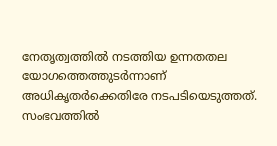നേതൃത്വത്തിൽ നടത്തിയ ഉന്നതതല യോഗത്തെത്തുടർന്നാണ് അധികൃതർക്കെതിരേ നടപടിയെടുത്തത്. സംഭവത്തിൽ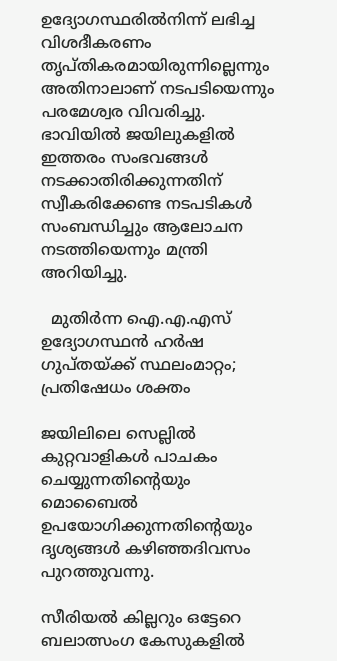ഉദ്യോഗസ്ഥരിൽനിന്ന് ലഭിച്ച വിശദീകരണം തൃപ്തികരമായിരുന്നില്ലെന്നും അതിനാലാണ് നടപടിയെന്നും പരമേശ്വര വിവരിച്ചു. ഭാവിയിൽ ജയിലുകളിൽ ഇത്തരം സംഭവങ്ങൾ നടക്കാതിരിക്കുന്നതിന് സ്വീകരിക്കേണ്ട നടപടികൾ സംബന്ധിച്ചും ആലോചന നടത്തിയെന്നും മന്ത്രി അറിയിച്ചു.

  മുതിർന്ന ഐ.എ.എസ് ഉദ്യോഗസ്ഥൻ ഹർഷ ഗുപ്തയ്ക്ക് സ്ഥലംമാറ്റം; പ്രതിഷേധം ശക്തം

ജയിലിലെ സെല്ലിൽ കുറ്റവാളികൾ പാചകം ചെയ്യുന്നതിന്റെയും മൊബൈൽ ഉപയോഗിക്കുന്നതിന്റെയും ദൃശ്യങ്ങൾ കഴിഞ്ഞദിവസം പുറത്തുവന്നു.

സീരിയൽ കില്ലറും ഒട്ടേറെ ബലാത്സംഗ കേസുകളിൽ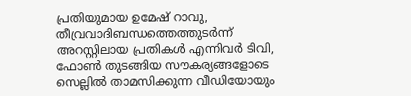പ്രതിയുമായ ഉമേഷ് റാവു, തീവ്രവാദിബന്ധത്തെത്തുടർന്ന് അറസ്റ്റിലായ പ്രതികൾ എന്നിവർ ടിവി, ഫോൺ തുടങ്ങിയ സൗകര്യങ്ങളോടെ സെല്ലിൽ താമസിക്കുന്ന വീഡിയോയും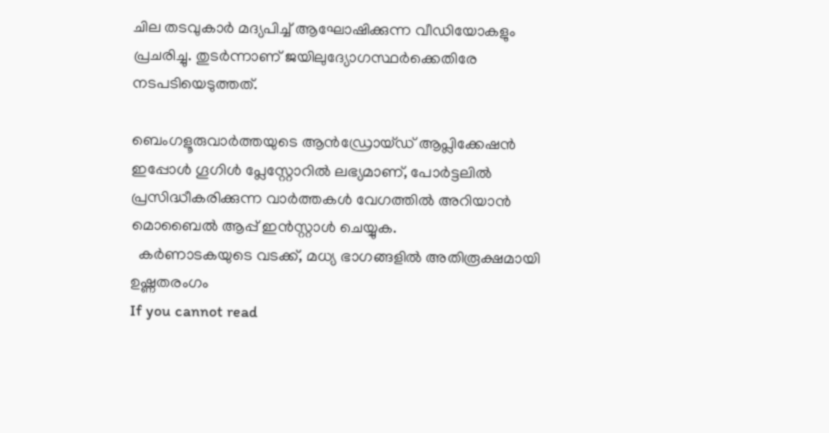ചില തടവുകാർ മദ്യപിച്ച് ആഘോഷിക്കുന്ന വീഡിയോകളും പ്രചരിച്ചു. തുടർന്നാണ് ജയിലുദ്യോഗസ്ഥർക്കെതിരേ നടപടിയെടുത്തത്.

ബെംഗളൂരുവാർത്തയുടെ ആൻഡ്രോയ്ഡ് ആപ്ലിക്കേഷൻ ഇപ്പോൾ ഗൂഗിൾ പ്ലേസ്റ്റോറിൽ ലഭ്യമാണ്, പോർട്ടലിൽ പ്രസിദ്ധീകരിക്കുന്ന വാർത്തകൾ വേഗത്തിൽ അറിയാൻ മൊബൈൽ ആപ്പ് ഇൻസ്റ്റാൾ ചെയ്യുക.
  കർണാടകയുടെ വടക്ക്, മധ്യ ഭാഗങ്ങളിൽ അതിരൂക്ഷമായി ഉഷ്ണതരംഗം
If you cannot read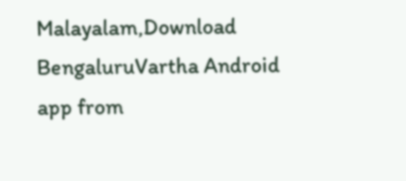Malayalam,Download BengaluruVartha Android app from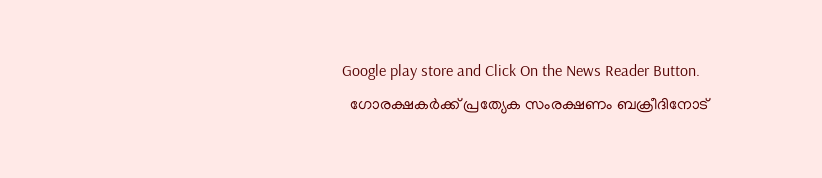Google play store and Click On the News Reader Button.
  ഗോരക്ഷകർക്ക് പ്രത്യേക സംരക്ഷണം ബക്രീദിനോട്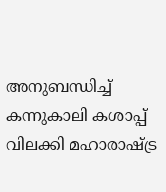അനുബന്ധിച്ച് കന്നുകാലി കശാപ്പ് വിലക്കി മഹാരാഷ്ട്ര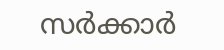സർക്കാർ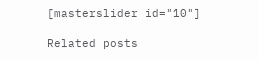[masterslider id="10"]

Related posts